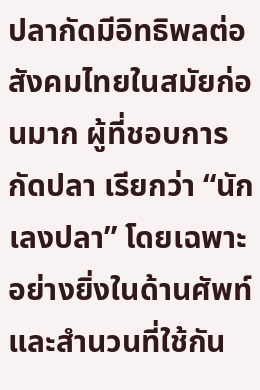ปลากัดมีอิทธิพลต่อสังคมไทยในสมัยก่อนมาก ผู้ที่ชอบการกัดปลา เรียกว่า “นักเลงปลา” โดยเฉพาะอย่างยิ่งในด้านศัพท์และสำนวนที่ใช้กัน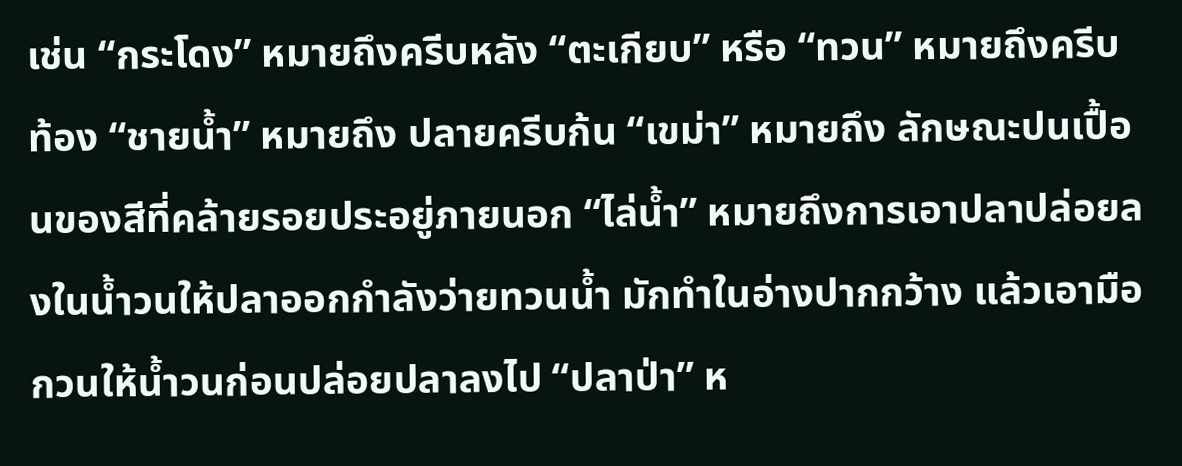เช่น “กระโดง” หมายถึงครีบหลัง “ตะเกียบ” หรือ “ทวน” หมายถึงครีบท้อง “ชายน้ำ” หมายถึง ปลายครีบก้น “เขม่า” หมายถึง ลักษณะปนเปื้อนของสีที่คล้ายรอยประอยู่ภายนอก “ไล่น้ำ” หมายถึงการเอาปลาปล่อยลงในน้ำวนให้ปลาออกกำลังว่ายทวนน้ำ มักทำในอ่างปากกว้าง แล้วเอามือกวนให้น้ำวนก่อนปล่อยปลาลงไป “ปลาป่า” ห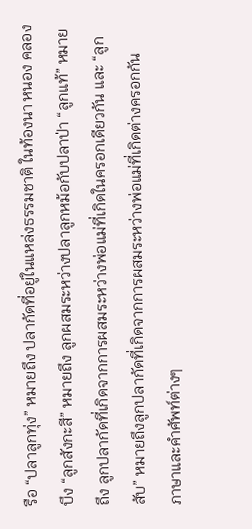รือ “ปลาลูกทุ่ง” หมายถึง ปลากัดที่อยู่ในแหล่งธรรมชาติ ในท้องนา หนอง คลอง บึง “ลูกสังกะสี” หมายถึง ลูกผสมระหว่างปลาลูกหม้อกับปลาป่า “ลูกแท้” หมายถึง ลูกปลากัดที่เกิดจากการผสมระหว่างพ่อแม่ที่เกิดในครอกเดียวกัน และ “ลูกสับ” หมายถึงลูกปลากัดที่เกิดจากการผสมระหว่างพ่อแม่ที่เกิดต่างครอกกัน
ภาษาและคำศัพท์ต่างๆ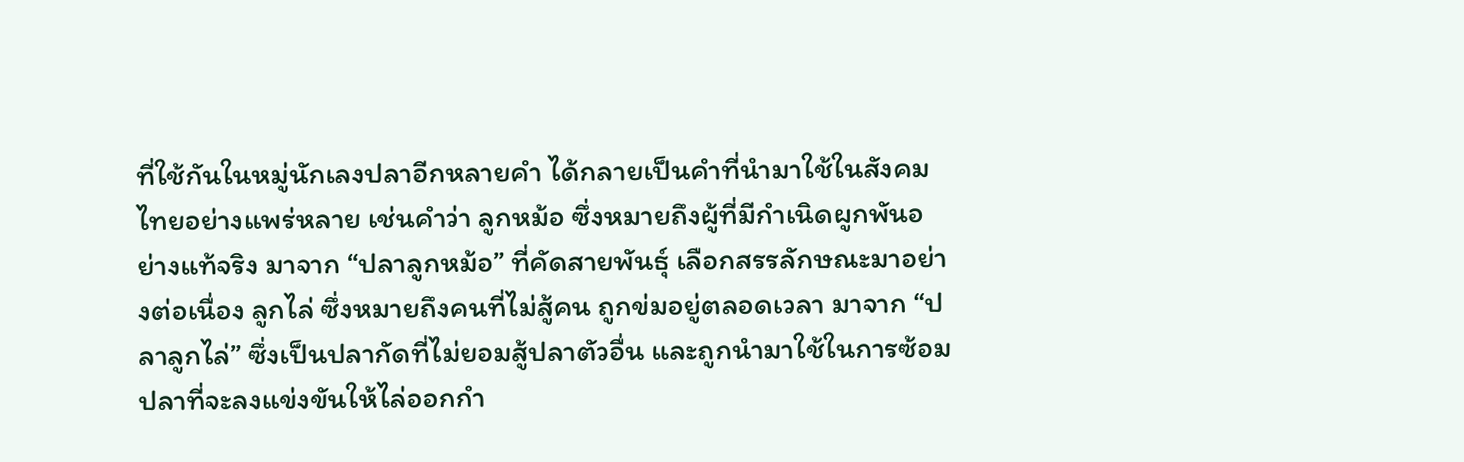ที่ใช้กันในหมู่นักเลงปลาอีกหลายคำ ได้กลายเป็นคำที่นำมาใช้ในสังคมไทยอย่างแพร่หลาย เช่นคำว่า ลูกหม้อ ซึ่งหมายถึงผู้ที่มีกำเนิดผูกพันอย่างแท้จริง มาจาก “ปลาลูกหม้อ” ที่คัดสายพันธุ์ เลือกสรรลักษณะมาอย่างต่อเนื่อง ลูกไล่ ซึ่งหมายถึงคนที่ไม่สู้คน ถูกข่มอยู่ตลอดเวลา มาจาก “ปลาลูกไล่” ซึ่งเป็นปลากัดที่ไม่ยอมสู้ปลาตัวอื่น และถูกนำมาใช้ในการซ้อมปลาที่จะลงแข่งขันให้ไล่ออกกำ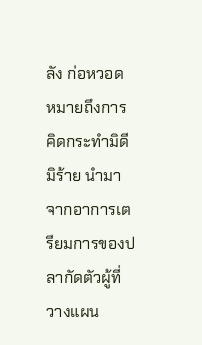ลัง ก่อหวอด หมายถึงการคิดกระทำมิดีมิร้าย นำมาจากอาการเตรียมการของปลากัดตัวผู้ที่วางแผน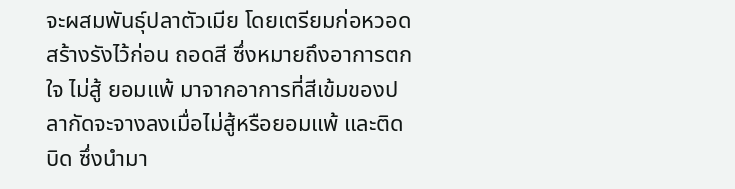จะผสมพันธุ์ปลาตัวเมีย โดยเตรียมก่อหวอดสร้างรังไว้ก่อน ถอดสี ซึ่งหมายถึงอาการตกใจ ไม่สู้ ยอมแพ้ มาจากอาการที่สีเข้มของปลากัดจะจางลงเมื่อไม่สู้หรือยอมแพ้ และติดบิด ซึ่งนำมา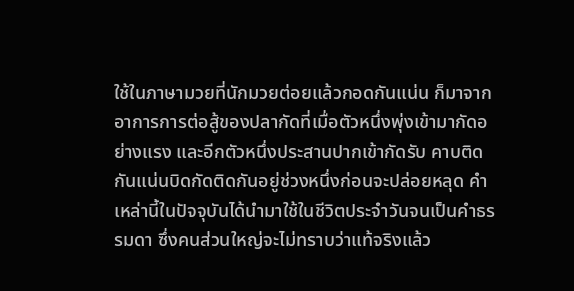ใช้ในภาษามวยที่นักมวยต่อยแล้วกอดกันแน่น ก็มาจากอาการการต่อสู้ของปลากัดที่เมื่อตัวหนึ่งพุ่งเข้ามากัดอย่างแรง และอีกตัวหนึ่งประสานปากเข้ากัดรับ คาบติดกันแน่นบิดกัดติดกันอยู่ช่วงหนึ่งก่อนจะปล่อยหลุด คำเหล่านี้ในปัจจุบันได้นำมาใช้ในชีวิตประจำวันจนเป็นคำธรรมดา ซึ่งคนส่วนใหญ่จะไม่ทราบว่าแท้จริงแล้ว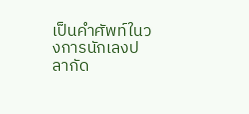เป็นคำศัพท์ในวงการนักเลงปลากัด